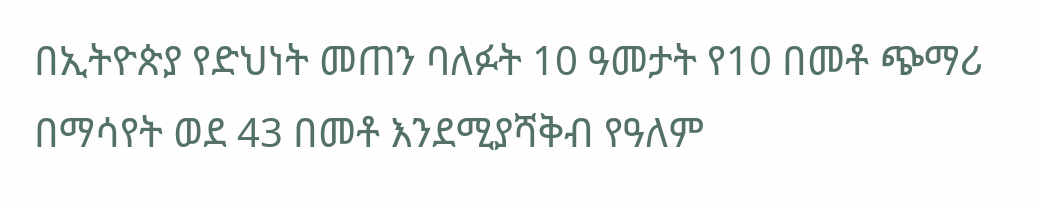በኢትዮጵያ የድህነት መጠን ባለፉት 10 ዓመታት የ10 በመቶ ጭማሪ በማሳየት ወደ 43 በመቶ እንደሚያሻቅብ የዓለም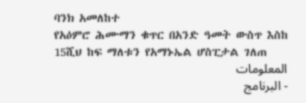ባንክ አመለከተ
የአዕምሮ ሕሙማን ቁጥር በአንድ ዓመት ውስጥ እስከ 15ሺህ ከፍ ማለቱን የአማኑኤል ሆስፒታል ገለጠ
المعلومات
- البرنامج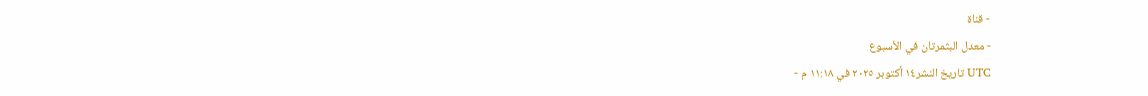- قناة
- معدل البثمرتان في الأسبوع
- تاريخ النشر١٤ أكتوبر ٢٠٢٥ في ١١:١٨ م UTC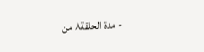- مدة الحلقة٨ من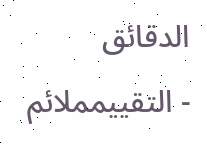الدقائق
- التقييمملائم